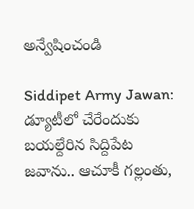అన్వేషించండి

Siddipet Army Jawan: డ్యూటీలో చేరేందుకు బయల్దేరిన సిద్దిపేట జవాను.. ఆచూకీ గల్లంతు,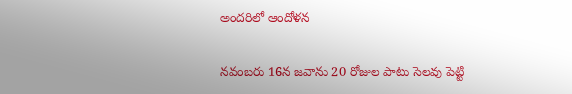అందరిలో ఆందోళన

నవంబరు 16న జవాను 20 రోజుల పాటు సెలవు పెట్టి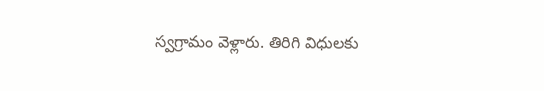స్వగ్రామం వెళ్లారు. తిరిగి విధులకు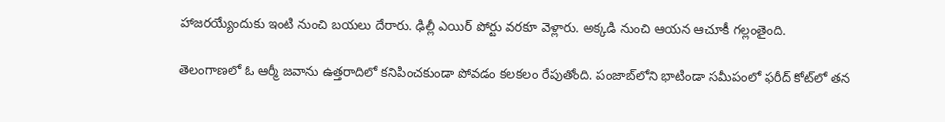హాజరయ్యేందుకు ఇంటి నుంచి బయలు దేరారు. ఢిల్లీ ఎయిర్ పోర్టు వరకూ వెళ్లారు. అక్కడి నుంచి ఆయన ఆచూకీ గల్లంతైంది.

తెలంగాణలో ఓ ఆర్మీ జవాను ఉత్తరాదిలో కనిపించకుండా పోవడం కలకలం రేపుతోంది. పంజాబ్‌లోని భాటిండా సమీపంలో ఫరీద్ కోట్‌లో తన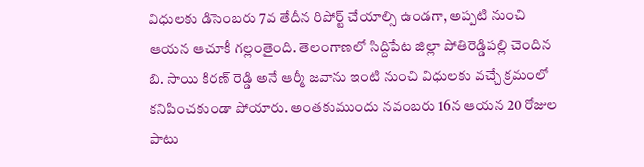విధులకు డిసెంబరు 7వ తేదీన రిపోర్ట్ చేయాల్సి ఉండగా, అప్పటి నుంచి ఆయన ఆచూకీ గల్లంతైంది. తెలంగాణలో సిద్దిపేట జిల్లా పోతిరెడ్డిపల్లి చెందిన బి. సాయి కిరణ్ రెడ్డి అనే ఆర్మీ జవాను ఇంటి నుంచి విధులకు వచ్చే క్రమంలో కనిపించకుండా పోయారు. అంతకుముందు నవంబరు 16న ఆయన 20 రోజుల పాటు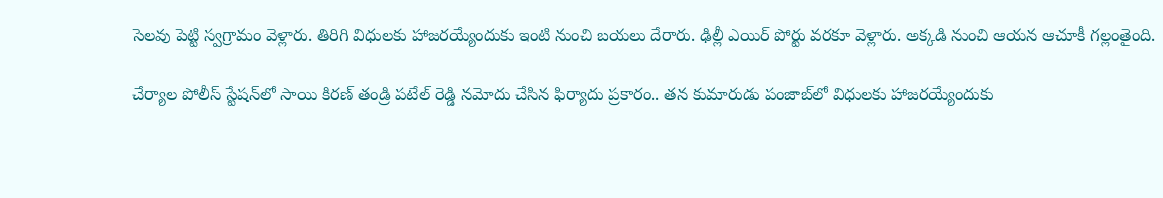సెలవు పెట్టి స్వగ్రామం వెళ్లారు. తిరిగి విధులకు హాజరయ్యేందుకు ఇంటి నుంచి బయలు దేరారు. ఢిల్లీ ఎయిర్ పోర్టు వరకూ వెళ్లారు. అక్కడి నుంచి ఆయన ఆచూకీ గల్లంతైంది.

చేర్యాల పోలీస్ స్టేషన్‌లో సాయి కిరణ్ తండ్రి పటేల్ రెడ్డి నమోదు చేసిన ఫిర్యాదు ప్రకారం.. తన కుమారుడు పంజాబ్‌లో విధులకు హాజరయ్యేందుకు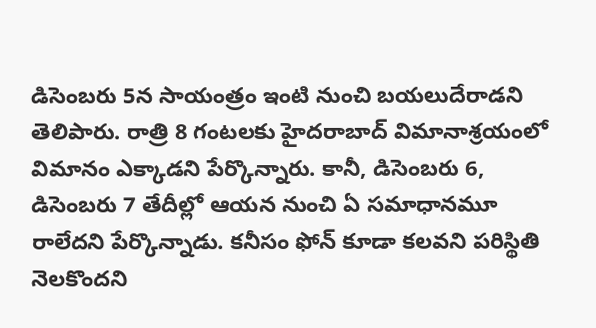డిసెంబరు 5న సాయంత్రం ఇంటి నుంచి బయలుదేరాడని తెలిపారు. రాత్రి 8 గంటలకు హైదరాబాద్ విమానాశ్రయంలో విమానం ఎక్కాడని పేర్కొన్నారు. కానీ, డిసెంబరు 6, డిసెంబరు 7 తేదీల్లో ఆయన నుంచి ఏ సమాధానమూ రాలేదని పేర్కొన్నాడు. కనీసం ఫోన్ కూడా కలవని పరిస్థితి నెలకొందని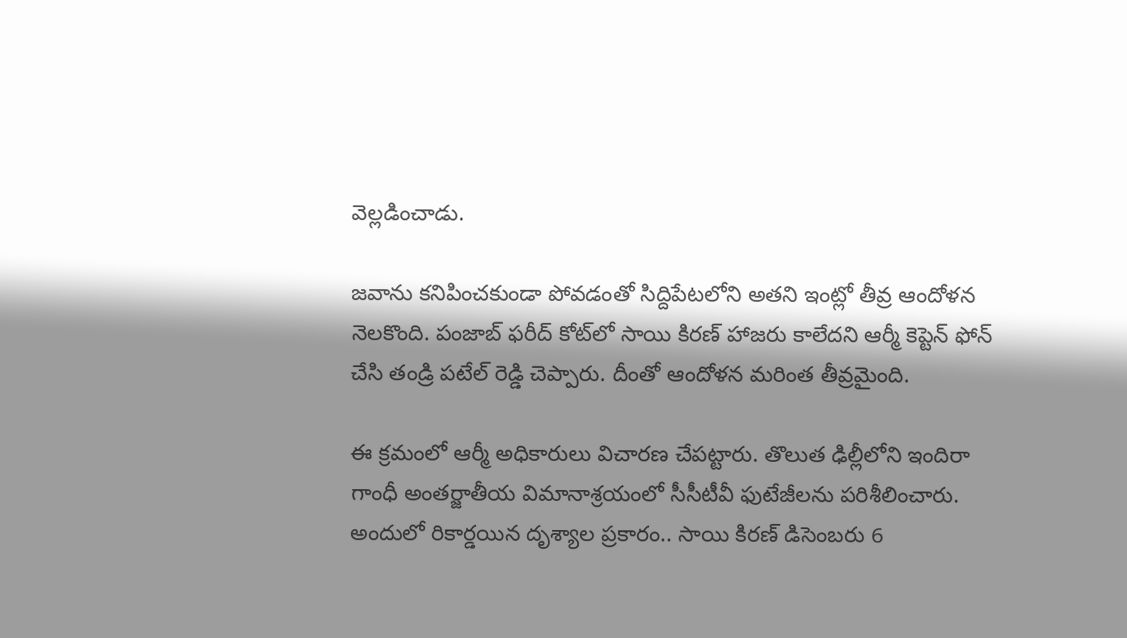వెల్లడించాడు.

జవాను కనిపించకుండా పోవడంతో సిద్దిపేటలోని అతని ఇంట్లో తీవ్ర ఆందోళన నెలకొంది. పంజాబ్ ఫరీద్ కోట్‌లో సాయి కిరణ్ హాజరు కాలేదని ఆర్మీ కెప్టెన్ ఫోన్ చేసి తండ్రి పటేల్ రెడ్డి చెప్పారు. దీంతో ఆందోళన మరింత తీవ్రమైంది.

ఈ క్రమంలో ఆర్మీ అధికారులు విచారణ చేపట్టారు. తొలుత ఢిల్లీలోని ఇందిరా గాంధీ అంతర్జాతీయ విమానాశ్రయంలో సీసీటీవీ ఫుటేజీలను పరిశీలించారు. అందులో రికార్డయిన దృశ్యాల ప్రకారం.. సాయి కిరణ్ డిసెంబరు 6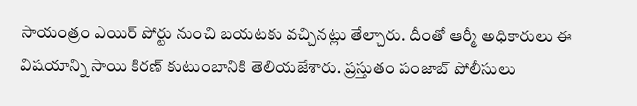సాయంత్రం ఎయిర్ పోర్టు నుంచి బయటకు వచ్చినట్లు తేల్చారు. దీంతో ఆర్మీ అధికారులు ఈ విషయాన్ని సాయి కిరణ్ కుటుంబానికి తెలియజేశారు. ప్రస్తుతం పంజాబ్ పోలీసులు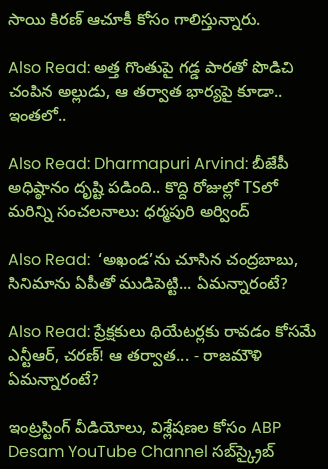సాయి కిరణ్ ఆచూకీ కోసం గాలిస్తున్నారు.

Also Read: అత్త గొంతుపై గడ్డ పారతో పొడిచి చంపిన అల్లుడు, ఆ తర్వాత భార్యపై కూడా.. ఇంతలో..

Also Read: Dharmapuri Arvind: బీజేపీ అధిష్ఠానం దృష్టి పడింది.. కొద్ది రోజుల్లో TSలో మరిన్ని సంచలనాలు: ధర్మపురి అర్వింద్

Also Read:  ‘అఖండ’ను చూసిన చంద్రబాబు, సినిమాను ఏపీతో ముడిపెట్టి... ఏమన్నారంటే?

Also Read: ప్రేక్షకులు థియేటర్లకు రావడం కోసమే ఎన్టీఆర్, చరణ్! ఆ తర్వాత... - రాజమౌళి ఏమన్నారంటే?

ఇంట్రస్టింగ్‌ వీడియోలు, విశ్లేషణల కోసం ABP Desam YouTube Channel సబ్‌స్క్రైబ్‌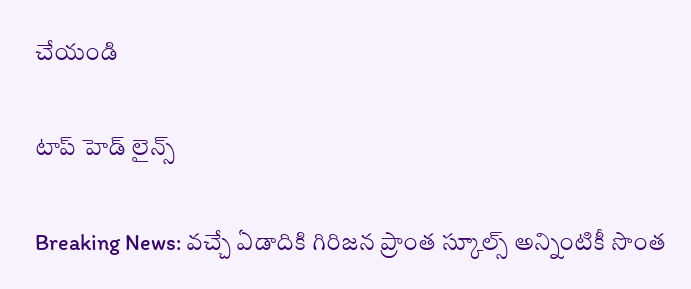చేయండి

టాప్ హెడ్ లైన్స్

Breaking News: వచ్చే ఏడాదికి గిరిజన ప్రాంత స్కూల్స్ అన్నింటికీ సొంత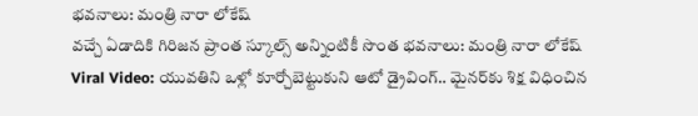భవనాలు: మంత్రి నారా లోకేష్
వచ్చే ఏడాదికి గిరిజన ప్రాంత స్కూల్స్ అన్నింటికీ సొంత భవనాలు: మంత్రి నారా లోకేష్
Viral Video: యువతిని ఒళ్లో కూర్చోబెట్టుకుని ఆటో డ్రైవింగ్.. మైనర్‌కు శిక్ష విధించిన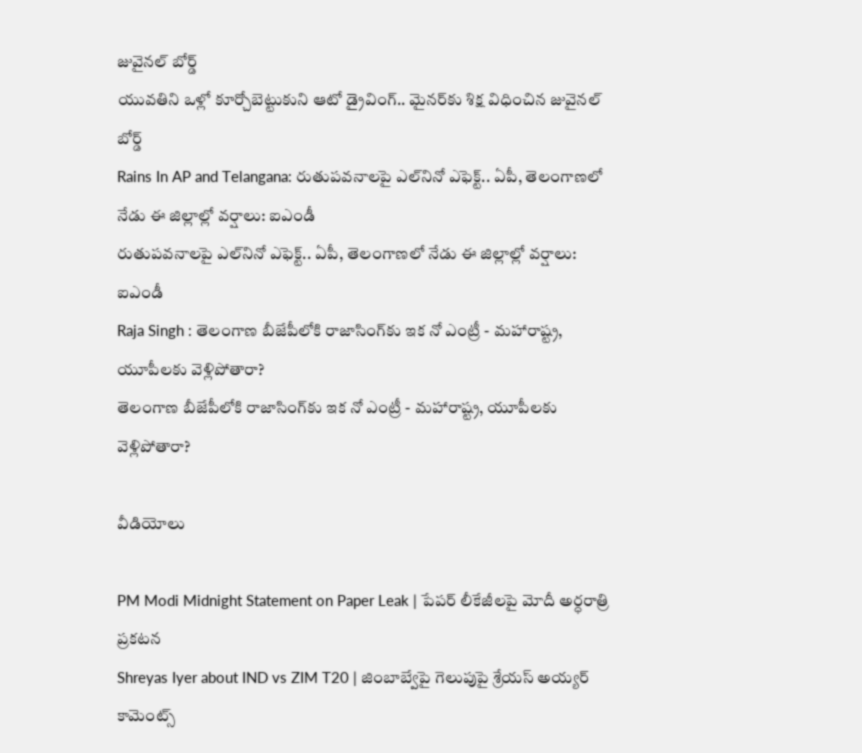జువైనల్ బోర్డ్
యువతిని ఒళ్లో కూర్చోబెట్టుకుని ఆటో డ్రైవింగ్.. మైనర్‌కు శిక్ష విధించిన జువైనల్ బోర్డ్
Rains In AP and Telangana: రుతుపవనాలపై ఎల్‌నినో ఎఫెక్ట్.. ఏపీ, తెలంగాణలో నేడు ఈ జిల్లాల్లో వర్షాలు: ఐఎండీ
రుతుపవనాలపై ఎల్‌నినో ఎఫెక్ట్.. ఏపీ, తెలంగాణలో నేడు ఈ జిల్లాల్లో వర్షాలు: ఐఎండీ
Raja Singh : తెలంగాణ బీజేపీలోకి రాజాసింగ్‌కు ఇక నో ఎంట్రీ - మహారాష్ట్ర, యూపీలకు వెళ్లిపోతారా?
తెలంగాణ బీజేపీలోకి రాజాసింగ్‌కు ఇక నో ఎంట్రీ - మహారాష్ట్ర, యూపీలకు వెళ్లిపోతారా?

వీడియోలు

PM Modi Midnight Statement on Paper Leak | పేపర్ లీకేజీలపై మోదీ అర్ధరాత్రి ప్రకటన
Shreyas Iyer about IND vs ZIM T20 | జింబాబ్వేపై గెలుపుపై శ్రేయస్ అయ్యర్ కామెంట్స్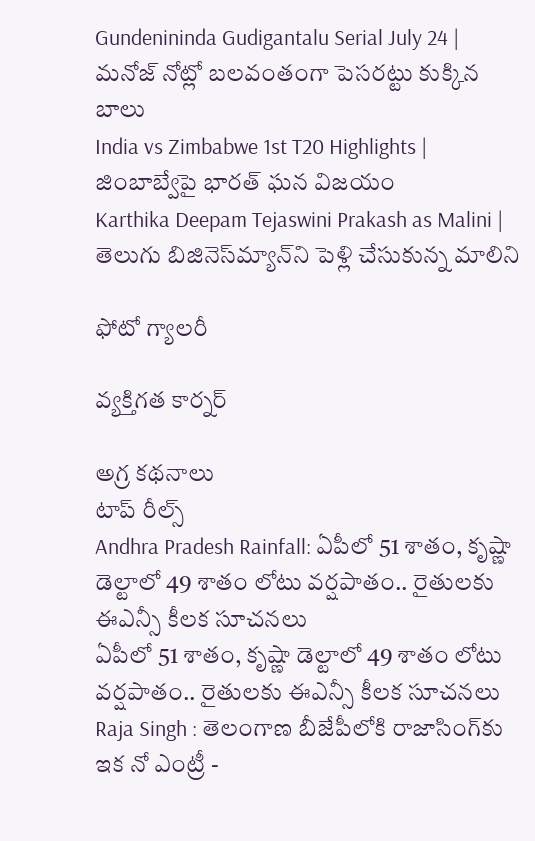Gundenininda Gudigantalu Serial July 24 | మనోజ్ నోట్లో బలవంతంగా పెసరట్టు కుక్కిన బాలు
India vs Zimbabwe 1st T20 Highlights | జింబాబ్వేపై భారత్ ఘన విజయం
Karthika Deepam Tejaswini Prakash as Malini | తెలుగు బిజినెస్‌మ్యాన్‌ని పెళ్లి చేసుకున్న మాలిని

ఫోటో గ్యాలరీ

వ్యక్తిగత కార్నర్

అగ్ర కథనాలు
టాప్ రీల్స్
Andhra Pradesh Rainfall: ఏపీలో 51 శాతం, కృష్ణా డెల్టాలో 49 శాతం లోటు వర్షపాతం.. రైతులకు ఈఎన్సీ కీలక సూచనలు
ఏపీలో 51 శాతం, కృష్ణా డెల్టాలో 49 శాతం లోటు వర్షపాతం.. రైతులకు ఈఎన్సీ కీలక సూచనలు
Raja Singh : తెలంగాణ బీజేపీలోకి రాజాసింగ్‌కు ఇక నో ఎంట్రీ -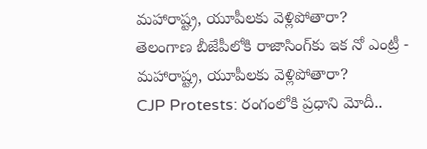మహారాష్ట్ర, యూపీలకు వెళ్లిపోతారా?
తెలంగాణ బీజేపీలోకి రాజాసింగ్‌కు ఇక నో ఎంట్రీ - మహారాష్ట్ర, యూపీలకు వెళ్లిపోతారా?
CJP Protests: రంగంలోకి ప్రధాని మోదీ..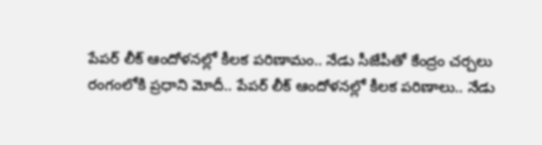పేపర్ లీక్ ఆందోళనల్లో కీలక పరిణామం.. నేడు సీజేపీతో కేంద్రం చర్చలు
రంగంలోకి ప్రధాని మోదీ.. పేపర్ లీక్ ఆందోళనల్లో కీలక పరిణాలు.. నేడు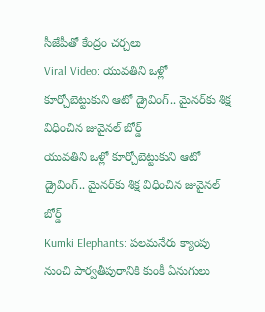సీజేపీతో కేంద్రం చర్చలు
Viral Video: యువతిని ఒళ్లో కూర్చోబెట్టుకుని ఆటో డ్రైవింగ్.. మైనర్‌కు శిక్ష విధించిన జువైనల్ బోర్డ్
యువతిని ఒళ్లో కూర్చోబెట్టుకుని ఆటో డ్రైవింగ్.. మైనర్‌కు శిక్ష విధించిన జువైనల్ బోర్డ్
Kumki Elephants: పలమనేరు క్యాంపు నుంచి పార్వతీపురానికి కుంకీ ఏనుగులు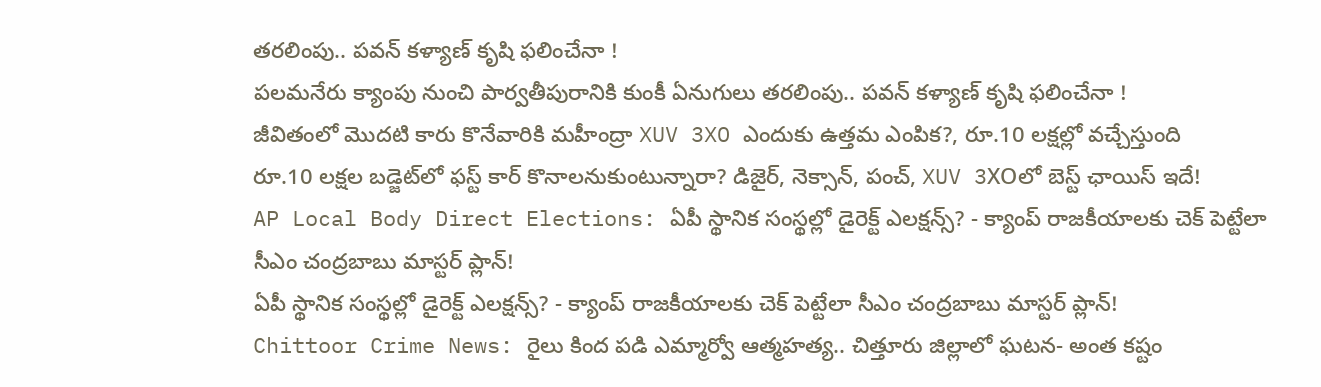తరలింపు.. పవన్ కళ్యాణ్ కృషి ఫలించేనా !
పలమనేరు క్యాంపు నుంచి పార్వతీపురానికి కుంకీ ఏనుగులు తరలింపు.. పవన్ కళ్యాణ్ కృషి ఫలించేనా !
జీవితంలో మొదటి కారు కొనేవారికి మహీంద్రా XUV 3XO ఎందుకు ఉత్తమ ఎంపిక?, రూ.10 లక్షల్లో వచ్చేస్తుంది
రూ.10 లక్షల బడ్జెట్‌లో ఫస్ట్‌ కార్‌ కొనాలనుకుంటున్నారా? డిజైర్‌, నెక్సాన్‌, పంచ్‌, XUV 3XOలో బెస్ట్ ఛాయిస్ ఇదే!
AP Local Body Direct Elections: ఏపీ స్థానిక సంస్థల్లో డైరెక్ట్ ఎలక్షన్స్? - క్యాంప్ రాజకీయాలకు చెక్ పెట్టేలా సీఎం చంద్రబాబు మాస్టర్ ప్లాన్!
ఏపీ స్థానిక సంస్థల్లో డైరెక్ట్ ఎలక్షన్స్? - క్యాంప్ రాజకీయాలకు చెక్ పెట్టేలా సీఎం చంద్రబాబు మాస్టర్ ప్లాన్!
Chittoor Crime News: రైలు కింద పడి ఎమ్మార్వో ఆత్మహత్య.. చిత్తూరు జిల్లాలో ఘటన- అంత కష్టం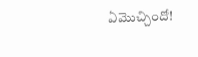ఏమొచ్చిందో!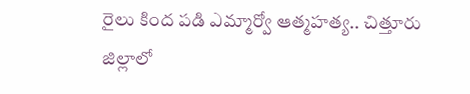రైలు కింద పడి ఎమ్మార్వో ఆత్మహత్య.. చిత్తూరు జిల్లాలో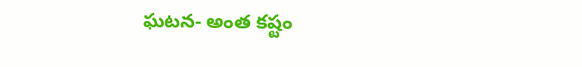ఘటన- అంత కష్టం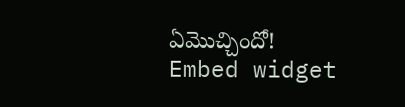ఏమొచ్చిందో!
Embed widget